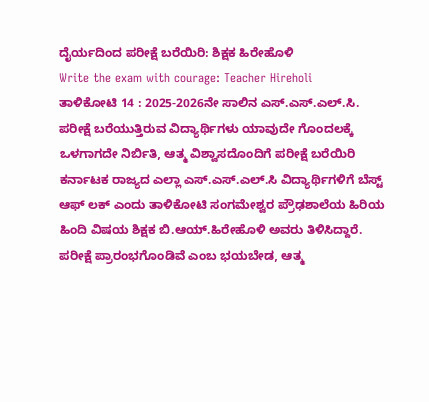ದೈರ್ಯದಿಂದ ಪರೀಕ್ಷೆ ಬರೆಯಿರಿ: ಶಿಕ್ಷಕ ಹಿರೇಹೊಳಿ
Write the exam with courage: Teacher Hireholi
ತಾಳಿಕೋಟಿ 14 : 2025-2026ನೇ ಸಾಲಿನ ಎಸ್.ಎಸ್.ಎಲ್.ಸಿ. ಪರೀಕ್ಷೆ ಬರೆಯುತ್ತಿರುವ ವಿದ್ಯಾರ್ಥಿಗಳು ಯಾವುದೇ ಗೊಂದಲಕ್ಕೆ ಒಳಗಾಗದೇ ನಿರ್ಬಿತಿ, ಆತ್ಮ ವಿಶ್ವಾಸದೊಂದಿಗೆ ಪರೀಕ್ಷೆ ಬರೆಯಿರಿ ಕರ್ನಾಟಕ ರಾಜ್ಯದ ಎಲ್ಲಾ ಎಸ್.ಎಸ್.ಎಲ್.ಸಿ ವಿದ್ಯಾರ್ಥಿಗಳಿಗೆ ಬೆಸ್ಟ್ ಆಫ್ ಲಕ್ ಎಂದು ತಾಳಿಕೋಟಿ ಸಂಗಮೇಶ್ವರ ಪ್ರೌಢಶಾಲೆಯ ಹಿರಿಯ ಹಿಂದಿ ವಿಷಯ ಶಿಕ್ಷಕ ಬಿ.ಆಯ್.ಹಿರೇಹೊಳಿ ಅವರು ತಿಳಿಸಿದ್ದಾರೆ.
ಪರೀಕ್ಷೆ ಪ್ರಾರಂಭಗೊಂಡಿವೆ ಎಂಬ ಭಯಬೇಡ, ಆತ್ಮ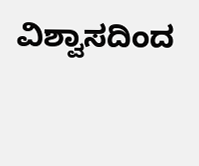ವಿಶ್ವಾಸದಿಂದ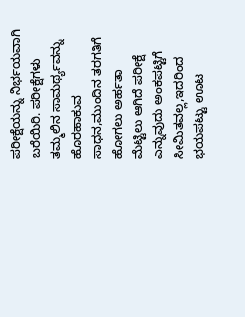ಪರೀಕ್ಷೆಯನ್ನು ನಿರ್ಭಯವಾಗಿ ಬರೆಯಿರಿ. ಪರೀಕ್ಷೆಗಳು ತಮ್ಮಲಿನ ಸಾಮರ್ಥ್ಯವನ್ನು ಹೊರಹಾಕುವ ಸಾಧನ,ಮುಂದಿನ ತರಗತಿಗೆ ಹೋಗಲು ಅರ್ಹತಾ ಮೆಟ್ಟಿಲು ಆಗಿದೆ ಪರೀಕ್ಷೆ ಎನ್ನುವುದು ಅಂಕಪಟ್ಟಿಗೆ ಸೀಮಿತವಲ್ಲ,ಇದರಿಂದ ಭಯಪಟ್ಟು ಊಟ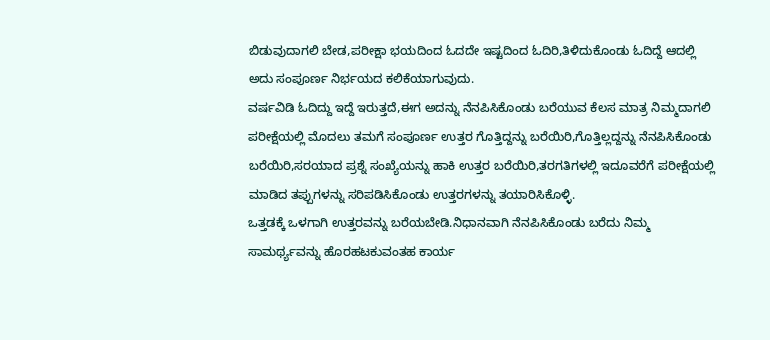ಬಿಡುವುದಾಗಲಿ ಬೇಡ,ಪರೀಕ್ಷಾ ಭಯದಿಂದ ಓದದೇ ಇಷ್ಟದಿಂದ ಓದಿರಿ,ತಿಳಿದುಕೊಂಡು ಓದಿದ್ದೆ ಆದಲ್ಲಿ ಅದು ಸಂಪೂರ್ಣ ನಿರ್ಭಯದ ಕಲಿಕೆಯಾಗುವುದು.
ವರ್ಷವಿಡಿ ಓದಿದ್ದು ಇದ್ದೆ ಇರುತ್ತದೆ,ಈಗ ಅದನ್ನು ನೆನಪಿಸಿಕೊಂಡು ಬರೆಯುವ ಕೆಲಸ ಮಾತ್ರ ನಿಮ್ಮದಾಗಲಿ ಪರೀಕ್ಷೆಯಲ್ಲಿ ಮೊದಲು ತಮಗೆ ಸಂಪೂರ್ಣ ಉತ್ತರ ಗೊತ್ತಿದ್ದನ್ನು ಬರೆಯಿರಿ,ಗೊತ್ತಿಲ್ಲದ್ದನ್ನು ನೆನಪಿಸಿಕೊಂಡು ಬರೆಯಿರಿ,ಸರಯಾದ ಪ್ರಶ್ನೆ ಸಂಖ್ಯೆಯನ್ನು ಹಾಕಿ ಉತ್ತರ ಬರೆಯಿರಿ,ತರಗತಿಗಳಲ್ಲಿ ಇದೂವರೆಗೆ ಪರೀಕ್ಷೆಯಲ್ಲಿ ಮಾಡಿದ ತಪ್ಪುಗಳನ್ನು ಸರಿಪಡಿಸಿಕೊಂಡು ಉತ್ತರಗಳನ್ನು ತಯಾರಿಸಿಕೊಳ್ಳಿ.
ಒತ್ತಡಕ್ಕೆ ಒಳಗಾಗಿ ಉತ್ತರವನ್ನು ಬರೆಯಬೇಡಿ.ನಿಧಾನವಾಗಿ ನೆನಪಿಸಿಕೊಂಡು ಬರೆದು ನಿಮ್ಮ ಸಾಮರ್ಥ್ಯವನ್ನು ಹೊರಹಟಕುವಂತಹ ಕಾರ್ಯ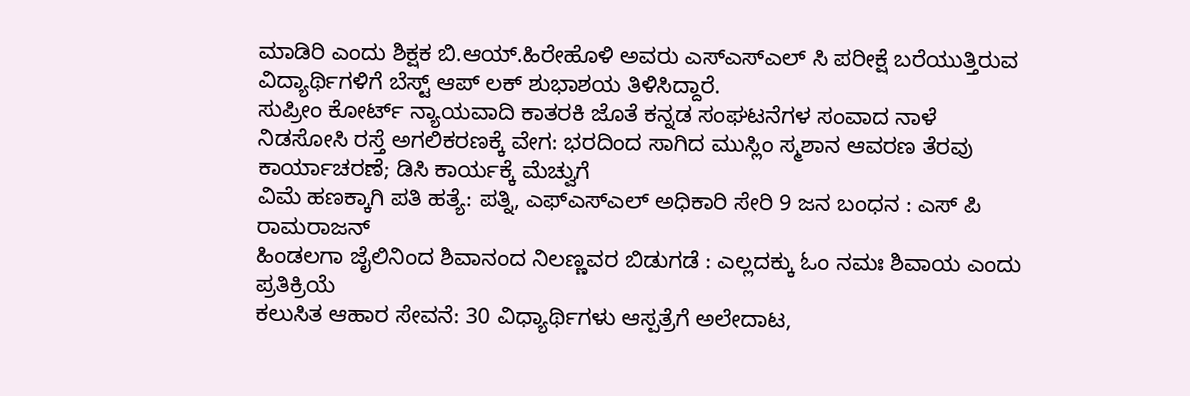ಮಾಡಿರಿ ಎಂದು ಶಿಕ್ಷಕ ಬಿ.ಆಯ್.ಹಿರೇಹೊಳಿ ಅವರು ಎಸ್ಎಸ್ಎಲ್ ಸಿ ಪರೀಕ್ಷೆ ಬರೆಯುತ್ತಿರುವ ವಿದ್ಯಾರ್ಥಿಗಳಿಗೆ ಬೆಸ್ಟ್ ಆಪ್ ಲಕ್ ಶುಭಾಶಯ ತಿಳಿಸಿದ್ದಾರೆ.
ಸುಪ್ರೀಂ ಕೋರ್ಟ್ ನ್ಯಾಯವಾದಿ ಕಾತರಕಿ ಜೊತೆ ಕನ್ನಡ ಸಂಘಟನೆಗಳ ಸಂವಾದ ನಾಳೆ
ನಿಡಸೋಸಿ ರಸ್ತೆ ಅಗಲಿಕರಣಕ್ಕೆ ವೇಗ: ಭರದಿಂದ ಸಾಗಿದ ಮುಸ್ಲಿಂ ಸ್ಮಶಾನ ಆವರಣ ತೆರವು ಕಾರ್ಯಾಚರಣೆ; ಡಿಸಿ ಕಾರ್ಯಕ್ಕೆ ಮೆಚ್ವುಗೆ
ವಿಮೆ ಹಣಕ್ಕಾಗಿ ಪತಿ ಹತ್ಯೆ: ಪತ್ನಿ, ಎಫ್ಎಸ್ಎಲ್ ಅಧಿಕಾರಿ ಸೇರಿ 9 ಜನ ಬಂಧನ : ಎಸ್ ಪಿ ರಾಮರಾಜನ್
ಹಿಂಡಲಗಾ ಜೈಲಿನಿಂದ ಶಿವಾನಂದ ನಿಲಣ್ಣವರ ಬಿಡುಗಡೆ : ಎಲ್ಲದಕ್ಕು ಓಂ ನಮಃ ಶಿವಾಯ ಎಂದು ಪ್ರತಿಕ್ರಿಯೆ
ಕಲುಸಿತ ಆಹಾರ ಸೇವನೆ: 30 ವಿಧ್ಯಾರ್ಥಿಗಳು ಆಸ್ಪತ್ರೆಗೆ ಅಲೇದಾಟ,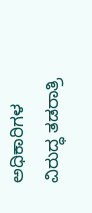ಅಧಿಕಾರಿಗಳ ವಿರುದ್ಧ ತಡರಾತ್ರಿ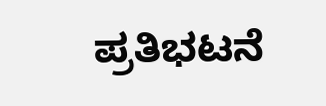ಪ್ರತಿಭಟನೆ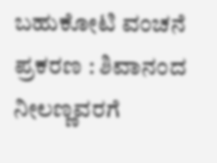ಬಹುಕೋಟಿ ವಂಚನೆ ಪ್ರಕರಣ : ಶಿವಾನಂದ ನೀಲಣ್ಣವರಗೆ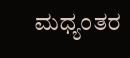ಮಧ್ಯಂತರ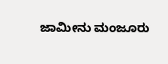ಜಾಮೀನು ಮಂಜೂರು